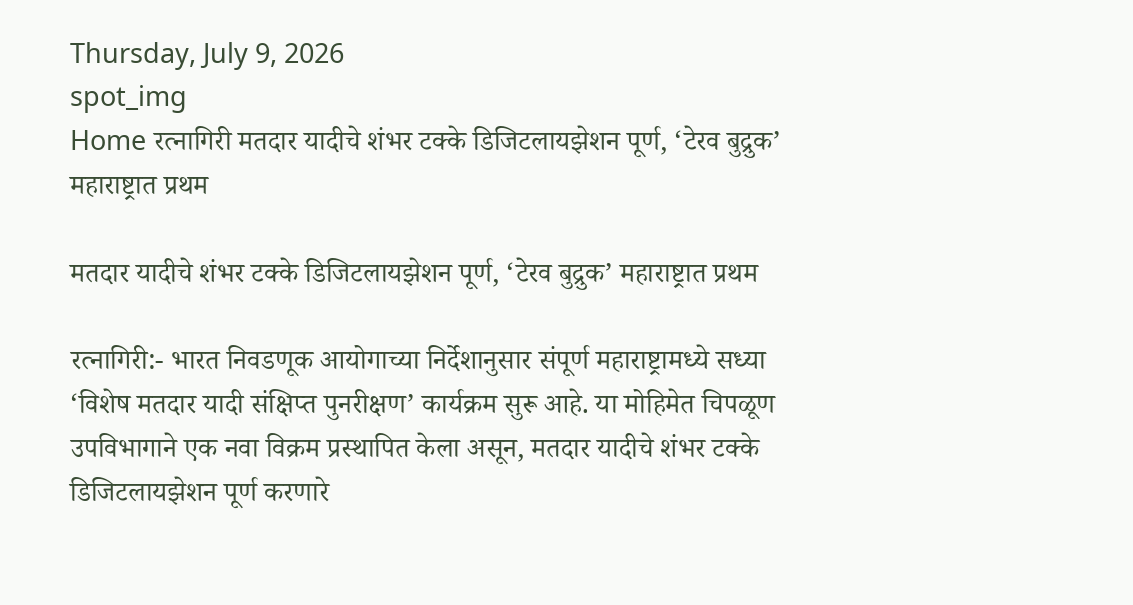Thursday, July 9, 2026
spot_img
Home रत्नागिरी मतदार यादीचे शंभर टक्के डिजिटलायझेशन पूर्ण, ‘टेरव बुद्रुक’ महाराष्ट्रात प्रथम

मतदार यादीचे शंभर टक्के डिजिटलायझेशन पूर्ण, ‘टेरव बुद्रुक’ महाराष्ट्रात प्रथम

रत्नागिरी:- भारत निवडणूक आयोगाच्या निर्देशानुसार संपूर्ण महाराष्ट्रामध्ये सध्या ‘विशेष मतदार यादी संक्षिप्त पुनरीक्षण’ कार्यक्रम सुरू आहे. या मोहिमेत चिपळूण उपविभागाने एक नवा विक्रम प्रस्थापित केला असून, मतदार यादीचे शंभर टक्के डिजिटलायझेशन पूर्ण करणारे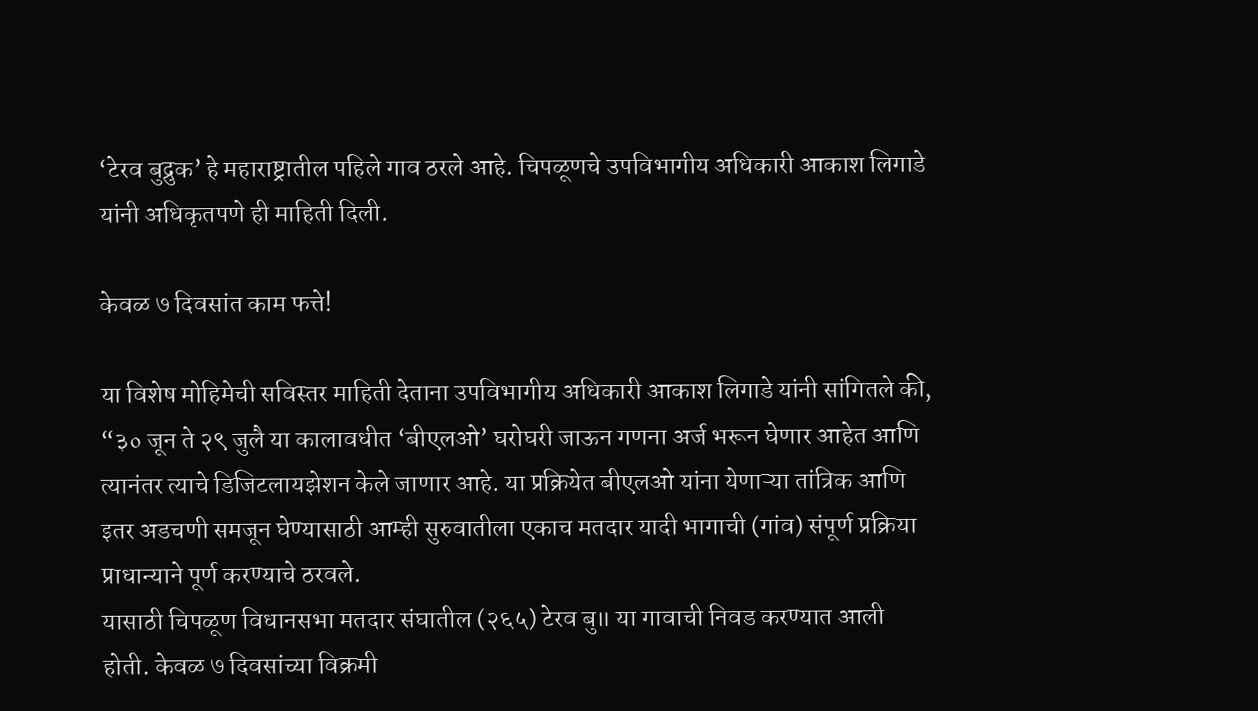‘टेरव बुद्रुक’ हे महाराष्ट्रातील पहिले गाव ठरले आहे. चिपळूणचे उपविभागीय अधिकारी आकाश लिगाडे यांनी अधिकृतपणे ही माहिती दिली.

केवळ ७ दिवसांत काम फत्ते!

या विशेष मोहिमेची सविस्तर माहिती देताना उपविभागीय अधिकारी आकाश लिगाडे यांनी सांगितले की, “३० जून ते २९ जुलै या कालावधीत ‘बीएलओ’ घरोघरी जाऊन गणना अर्ज भरून घेणार आहेत आणि त्यानंतर त्याचे डिजिटलायझेशन केले जाणार आहे. या प्रक्रियेत बीएलओ यांना येणाऱ्या तांत्रिक आणि इतर अडचणी समजून घेण्यासाठी आम्ही सुरुवातीला एकाच मतदार यादी भागाची (गांव) संपूर्ण प्रक्रिया प्राधान्याने पूर्ण करण्याचे ठरवले.
यासाठी चिपळूण विधानसभा मतदार संघातील (२६५) टेरव बु॥ या गावाची निवड करण्यात आली होती. केवळ ७ दिवसांच्या विक्रमी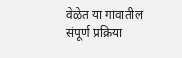वेळेत या गावातील संपूर्ण प्रक्रिया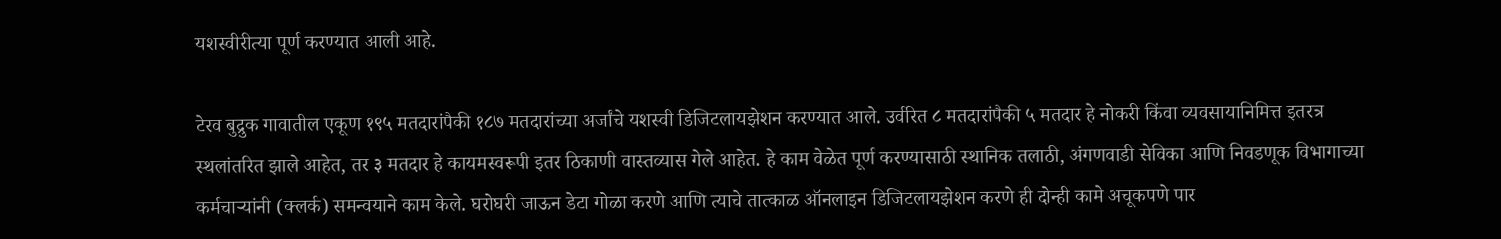यशस्वीरीत्या पूर्ण करण्यात आली आहे.

टेरव बुद्रुक गावातील एकूण १९५ मतदारांपैकी १८७ मतदारांच्या अर्जांचे यशस्वी डिजिटलायझेशन करण्यात आले. उर्वरित ८ मतदारांपैकी ५ मतदार हे नोकरी किंवा व्यवसायानिमित्त इतरत्र स्थलांतरित झाले आहेत, तर ३ मतदार हे कायमस्वरूपी इतर ठिकाणी वास्तव्यास गेले आहेत. हे काम वेळेत पूर्ण करण्यासाठी स्थानिक तलाठी, अंगणवाडी सेविका आणि निवडणूक विभागाच्या कर्मचाऱ्यांनी (क्लर्क) समन्वयाने काम केले. घरोघरी जाऊन डेटा गोळा करणे आणि त्याचे तात्काळ ऑनलाइन डिजिटलायझेशन करणे ही दोन्ही कामे अचूकपणे पार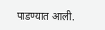पाडण्यात आली.